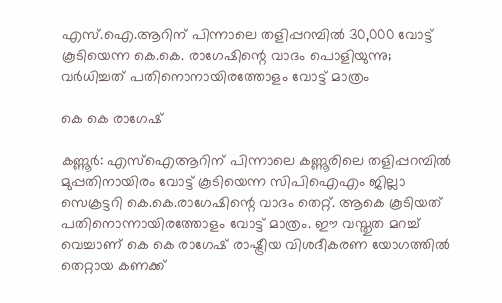എസ്.ഐ.ആറിന് പിന്നാലെ തളിപ്പറമ്പിൽ 30,000 വോട്ട് കൂടിയെന്ന കെ.കെ. രാഗേഷിന്റെ വാദം പൊളിയുന്നു; വർധിച്ചത് പതിനൊനായിരത്തോളം വോട്ട് മാത്രം

കെ കെ രാഗേഷ്

കണ്ണൂര്‍: എസ്‌ഐആറിന് പിന്നാലെ കണ്ണൂരിലെ തളിപ്പറമ്പില്‍ മുപ്പതിനായിരം വോട്ട് കൂടിയെന്ന സിപിഐഎം ജില്ലാ സെക്രട്ടറി കെ.കെ.രാഗേഷിന്റെ വാദം തെറ്റ്. ആകെ കൂടിയത് പതിനൊന്നായിരത്തോളം വോട്ട് മാത്രം. ഈ വസ്തുത മറച്ച് വെച്ചാണ് കെ കെ രാഗേഷ് രാഷ്ട്രീയ വിശദീകരണ യോഗത്തില്‍
തെറ്റായ കണക്ക്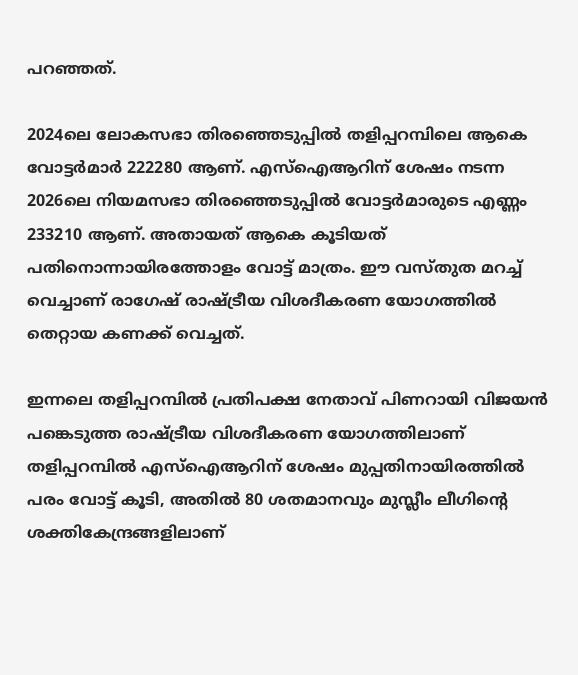പറഞ്ഞത്.

2024ലെ ലോകസഭാ തിരഞ്ഞെടുപ്പില്‍ തളിപ്പറമ്പിലെ ആകെ വോട്ടര്‍മാര്‍ 222280 ആണ്. എസ്‌ഐആറിന് ശേഷം നടന്ന 2026ലെ നിയമസഭാ തിരഞ്ഞെടുപ്പില്‍ വോട്ടര്‍മാരുടെ എണ്ണം 233210 ആണ്. അതായത് ആകെ കൂടിയത് പതിനൊന്നായിരത്തോളം വോട്ട് മാത്രം. ഈ വസ്തുത മറച്ച് വെച്ചാണ് രാഗേഷ് രാഷ്ട്രീയ വിശദീകരണ യോഗത്തില്‍ തെറ്റായ കണക്ക് വെച്ചത്.

ഇന്നലെ തളിപ്പറമ്പില്‍ പ്രതിപക്ഷ നേതാവ് പിണറായി വിജയന്‍ പങ്കെടുത്ത രാഷ്ട്രീയ വിശദീകരണ യോഗത്തിലാണ് തളിപ്പറമ്പില്‍ എസ്‌ഐആറിന് ശേഷം മുപ്പതിനായിരത്തില്‍ പരം വോട്ട് കൂടി, അതില്‍ 80 ശതമാനവും മുസ്ലീം ലീഗിന്റെ ശക്തികേന്ദ്രങ്ങളിലാണ്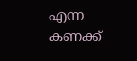എന്ന കണക്ക്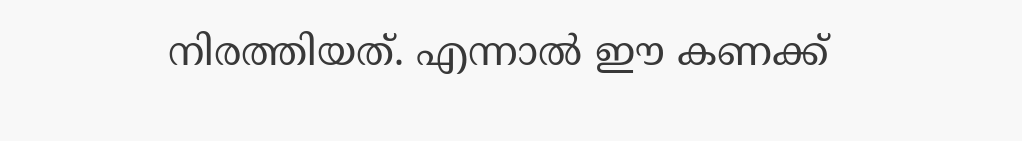നിരത്തിയത്. എന്നാല്‍ ഈ കണക്ക്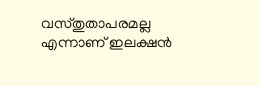വസ്തുതാപരമല്ല എന്നാണ് ഇലക്ഷന്‍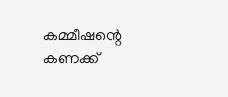കമ്മീഷന്റെ കണക്ക്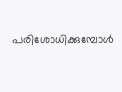പരിശോധിക്കുമ്പോള്‍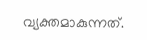വ്യക്തമാകുന്നത്.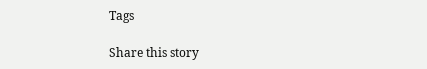Tags

Share this story